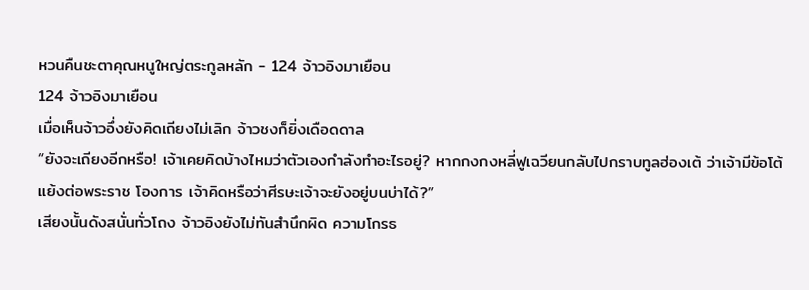หวนคืนชะตาคุณหนูใหญ่ตระกูลหลัก - 124 จ้าวอิงมาเยือน
124 จ้าวอิงมาเยือน
เมื่อเห็นจ้าวอึ่งยังคิดเถียงไม่เลิก จ้าวชงก็ยิ่งเดือดดาล
“ยังจะเถียงอีกหรือ! เจ้าเคยคิดบ้างไหมว่าตัวเองกําลังทําอะไรอยู่? หากกงกงหลี่ฟูเฉวียนกลับไปกราบทูลฮ่องเต้ ว่าเจ้ามีข้อโต้แย้งต่อพระราช โองการ เจ้าคิดหรือว่าศีรษะเจ้าจะยังอยู่บนบ่าได้?”
เสียงนั้นดังสนั่นทั่วโถง จ้าวอิงยังไม่ทันสํานึกผิด ความโกรธ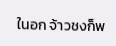ในอก จ้าวชงก็พ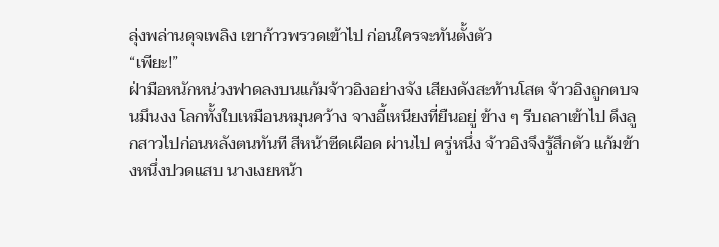ลุ่งพล่านดุจเพลิง เขาก้าวพรวดเข้าไป ก่อนใครจะทันตั้งตัว
“เพียะ!”
ฝ่ามือหนักหน่วงฟาดลงบนแก้มจ้าวอิงอย่างจัง เสียงดังสะท้านโสต จ้าวอิงถูกตบจนมึนงง โลกทั้งใบเหมือนหมุนคว้าง จางอี้เหนียงที่ยืนอยู่ ข้าง ๆ รีบถลาเข้าไป ดึงลูกสาวไปก่อนหลังตนทันที สีหน้าซีดเผือด ผ่านไป ครู่หนึ่ง จ้าวอิงจึงรู้สึกตัว แก้มข้างหนึ่งปวดแสบ นางเงยหน้า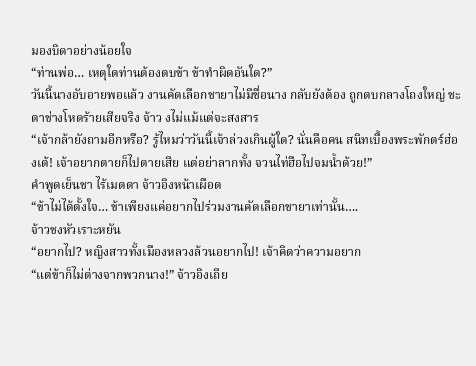มองบิดาอย่างน้อยใจ
“ท่านพ่อ… เหตุใดท่านต้องตบข้า ข้าทําผิดอันใด?”
วันนี้นางอับอายพอแล้ว งานคัดเลือกชายาไม่มีชื่อนาง กลับยังต้อง ถูกตบกลางโถงใหญ่ ชะตาช่างโหดร้ายเสียจริง จ้าว งไม่แม้แต่จะสงสาร
“เจ้ากล้ายังถามอีกหรือ? รู้ไหมว่าวันนี้เจ้าล่วงเกินผู้ใด? นั่นคือคน สนิทเบื้องพระพักตร์ฮ่องเต้! เจ้าอยากตายก็ไปตายเสีย แต่อย่าลากทั้ง จวนไท่ฮือไปจมนํ้าด้วย!”
คําพูดเย็นชา ไร้เมตตา จ้าวอิงหน้าเผือด
“ข้าไม่ได้ตั้งใจ… ข้าเพียงแค่อยากไปร่วมงานคัดเลือกชายาเท่านั้น….
จ้าวชงหัวเราะหยัน
“อยากไป? หญิงสาวทั้งเมืองหลวงล้วนอยากไป! เจ้าคิดว่าความอยาก
“แต่ข้าก็ไม่ต่างจากพวกนาง!” จ้าวอิงเถีย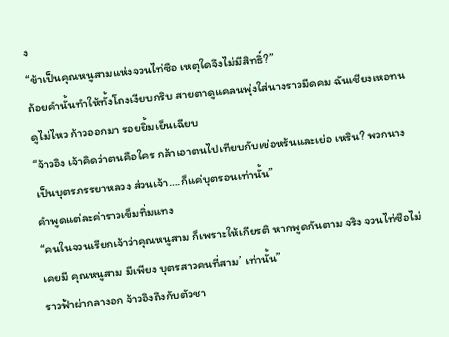ง
“ข้าเป็นคุณหนูสามแห่งจวนไท่ซือ เหตุใดจึงไม่มีสิทธิ์?”
ถ้อยคํานั้นทําให้ทั้งโถงเงียบกริบ สายตาดูแคลนพุ่งใส่นางราวมีดคม ฉันเชียงเหอทนดูไม่ไหว ก้าวออกมา รอยยิ้มเย็นเฉียบ
“จ้าวอิง เจ้าคิดว่าตนคือใคร กล้าเอาตนไปเทียบกับเข่อหร้นและเย่อ เหริน? พวกนางเป็นบุตรภรรยาหลวง ส่วนเจ้า….ก็แค่บุตรอนเท่านั้น”
คําพูดแต่ละค่าราวเข็มทิ่มแทง
“คนในจวนเรียกเจ้าว่าคุณหนูสาม ก็เพราะให้เกียรติ หากพูดกันตาม จริง จวนไท่ซือไม่เคยมี คุณหนูสาม มีเพียง บุตรสาวคนที่สาม’ เท่านั้น”
ราวฟ้าผ่ากลางอก จ้าวอิงถึงกับตัวชา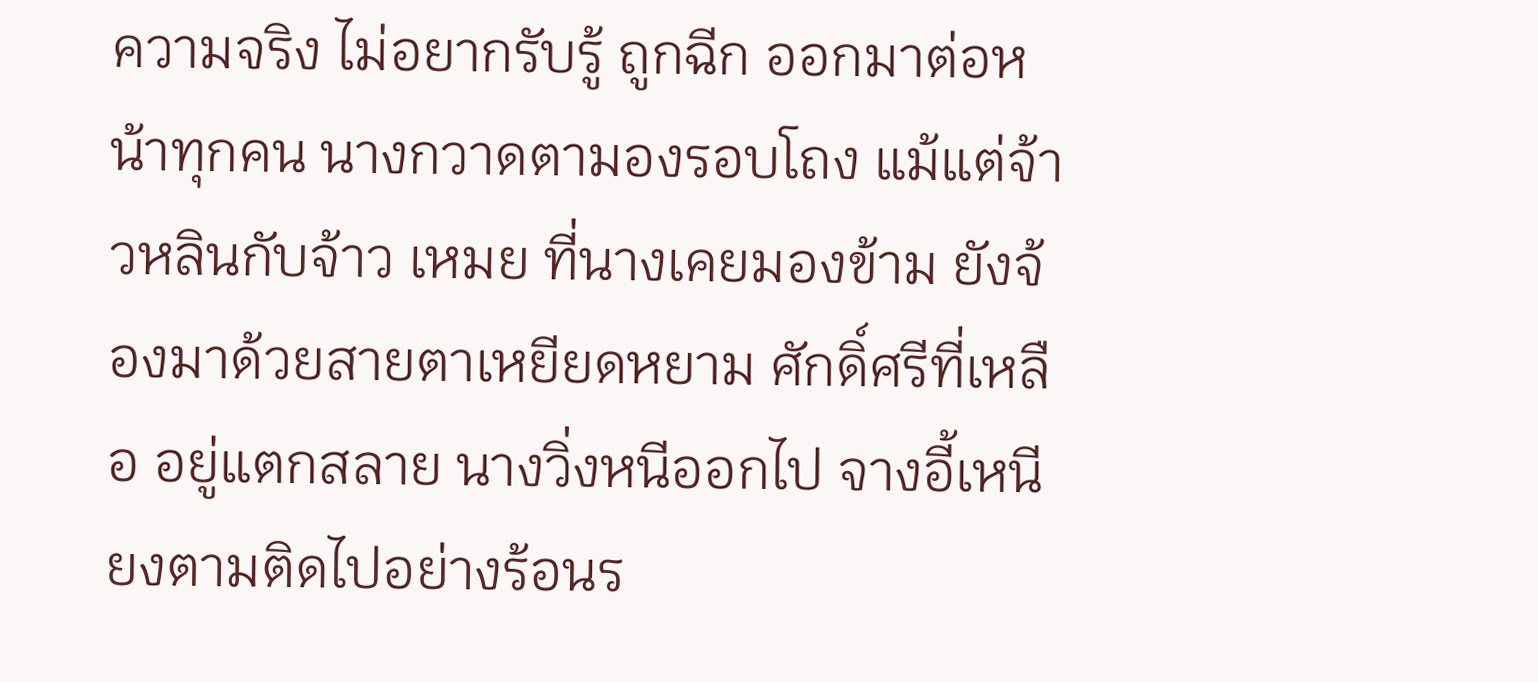ความจริง ไม่อยากรับรู้ ถูกฉีก ออกมาต่อหน้าทุกคน นางกวาดตามองรอบโถง แม้แต่จ้าวหลินกับจ้าว เหมย ที่นางเคยมองข้าม ยังจ้องมาด้วยสายตาเหยียดหยาม ศักดิ์ศรีที่เหลือ อยู่แตกสลาย นางวิ่งหนีออกไป จางอี้เหนียงตามติดไปอย่างร้อนร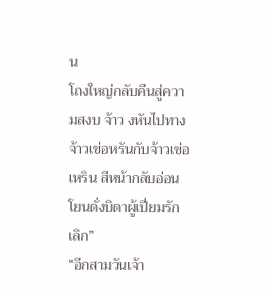น
โถงใหญ่กลับคืนสู่ความสงบ จ้าว งหันไปทางจ้าวเข่อหรันกับจ้าวเข่อ เหริน สีหน้ากลับอ่อนโยนดั่งบิดาผู้เปี่ยมรัก
เลิก”
“อีกสามวันเจ้า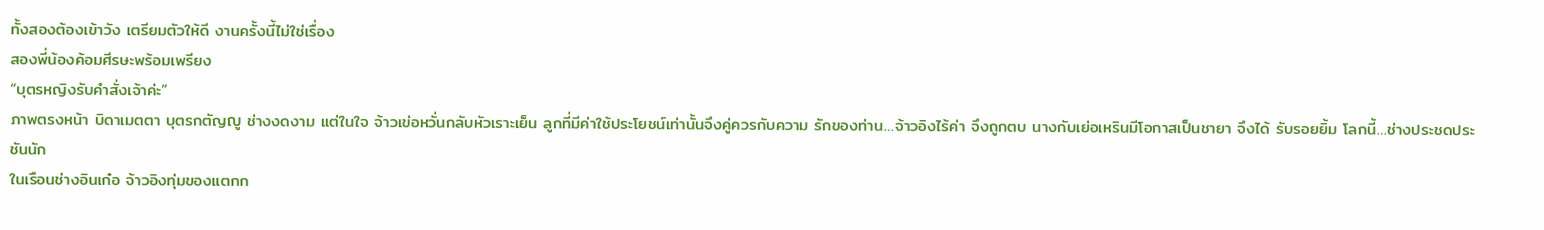ทั้งสองต้องเข้าวัง เตรียมตัวให้ดี งานครั้งนี้ไม่ใช่เรื่อง
สองพี่น้องค้อมศีรษะพร้อมเพรียง
“บุตรหญิงรับคําสั่งเจ้าค่ะ”
ภาพตรงหน้า บิดาเมตตา บุตรกตัญญู ช่างงดงาม แต่ในใจ จ้าวเข่อหวั่นกลับหัวเราะเย็น ลูกที่มีค่าใช้ประโยชน์เท่านั้นจึงคู่ควรกับความ รักของท่าน…จ้าวอิงไร้ค่า จึงถูกตบ นางกับเย่อเหรินมีโอกาสเป็นชายา จึงได้ รับรอยยิ้ม โลกนี้…ช่างประชดประชันนัก
ในเรือนช่างอินเก๋อ จ้าวอิงทุ่มของแตกก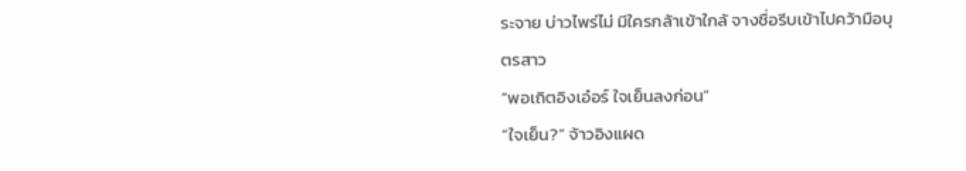ระจาย บ่าวไพร่ไม่ มีใครกล้าเข้าใกล้ จางชื่อรีบเข้าไปคว้ามือบุตรสาว
“พอเถิตอิงเอ๋อร์ ใจเย็นลงก่อน”
“ใจเย็น?” จ้าวอิงแผด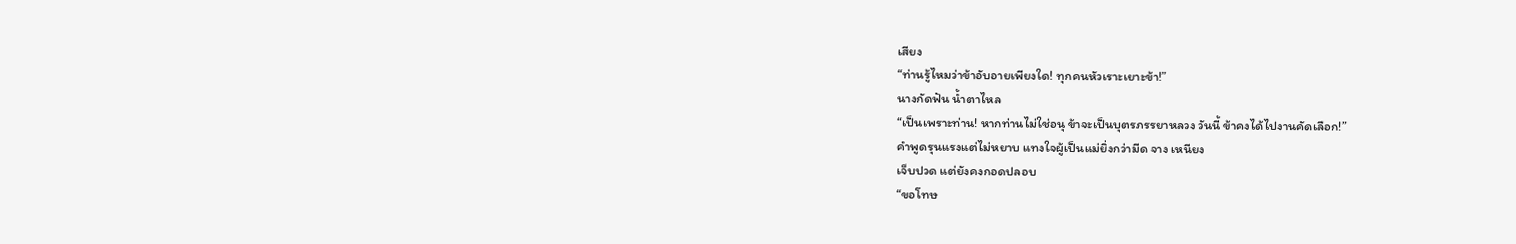เสียง
“ท่านรู้ไหมว่าข้าอับอายเพียงใด! ทุกคนหัวเราะเยาะข้า!”
นางกัดฟัน นํ้าตาไหล
“เป็นเพราะท่าน! หากท่านไม่ใช่อนุ ข้าจะเป็นบุตรภรรยาหลวง วันนี้ ข้าคงได้ไปงานคัดเลือก!”
คําพูดรุนแรงแต่ไม่หยาบ แทงใจผู้เป็นแม่ยิ่งกว่ามีด จาง เหนียง
เจ็บปวด แต่ยังคงกอดปลอบ
“ขอโทษ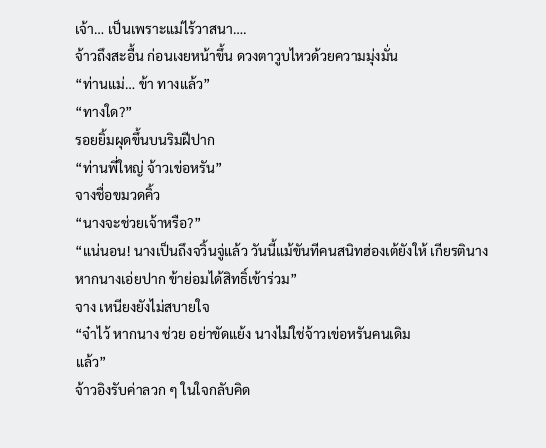เจ้า… เป็นเพราะแม่ไร้วาสนา….
จ้าวถึงสะอื้น ก่อนเงยหน้าขึ้น ดวงตาวูบไหวด้วยความมุ่งมั่น
“ท่านแม่… ข้า ทางแล้ว”
“ทางใด?”
รอยยิ้มผุดขึ้นบนริมฝีปาก
“ท่านพี่ใหญ่ จ้าวเข่อหรัน”
จางชื่อขมวดคิ้ว
“นางจะช่วยเจ้าหรือ?”
“แน่นอน! นางเป็นถึงจวิ้นจู่แล้ว วันนี้แม้ขันทีคนสนิทฮ่องเต้ยังให้ เกียรตินาง หากนางเอ่ยปาก ข้าย่อมได้สิทธิ์เข้าร่วม”
จาง เหนียงยังไม่สบายใจ
“จ๋าไว้ หากนาง ช่วย อย่าขัดแย้ง นางไม่ใช่จ้าวเข่อหรันคนเดิม
แล้ว”
จ้าวอิงรับค่าลวก ๆ ในใจกลับคิด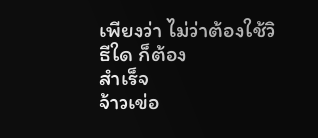เพียงว่า ไม่ว่าต้องใช้วิธีใด ก็ต้อง
สําเร็จ
จ้าวเข่อ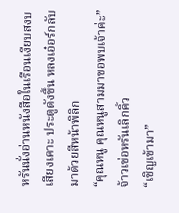หรันนั่งอ่านหนังสือในเรือนเงียบสงบ เสียงเคาะ ประตูดังขึ้น หลงเอ๋อร์กลับมาด้วยสีหน้าพิลิก
“คุณหนู คุณหนูสามมาขอพบเจ้าค่ะ”
จ้าวเข่อหรันเลิกคิ้ว
“เชิญเข้ามา”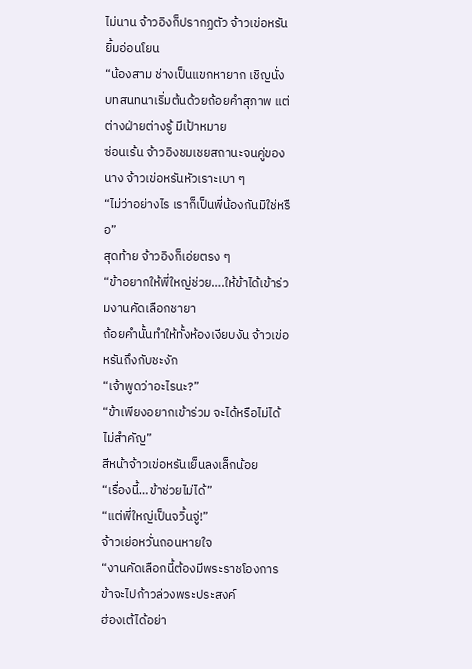ไม่นาน จ้าวอิงก็ปรากฏตัว จ้าวเข่อหรันยิ้มอ่อนโยน
“น้องสาม ช่างเป็นแขกหายาก เชิญนั่ง
บทสนทนาเริ่มต้นด้วยถ้อยคําสุภาพ แต่ต่างฝ่ายต่างรู้ มีเป้าหมาย
ซ่อนเร้น จ้าวอิงชมเชยสถานะจนคู่ของนาง จ้าวเข่อหรันหัวเราะเบา ๆ
“ไม่ว่าอย่างไร เราก็เป็นพี่น้องกันมิใช่หรือ”
สุดท้าย จ้าวอิงก็เอ่ยตรง ๆ
“ข้าอยากให้พี่ใหญ่ช่วย….ให้ข้าได้เข้าร่วมงานคัดเลือกชายา
ถ้อยคํานั้นทําให้ทั้งห้องเงียบงัน จ้าวเข่อหรันถึงกับชะงัก
“เจ้าพูดว่าอะไรนะ?”
“ข้าเพียงอยากเข้าร่วม จะได้หรือไม่ได้ไม่สําคัญ”
สีหน้าจ้าวเข่อหรันเย็นลงเล็กน้อย
“เรื่องนี้…ข้าช่วยไม่ได้”
“แต่พี่ใหญ่เป็นจวิ้นจู่!”
จ้าวเย่อหวั่นถอนหายใจ
“งานคัดเลือกนี้ต้องมีพระราชโองการ ข้าจะไปก้าวล่วงพระประสงค์
ฮ่องเต้ได้อย่า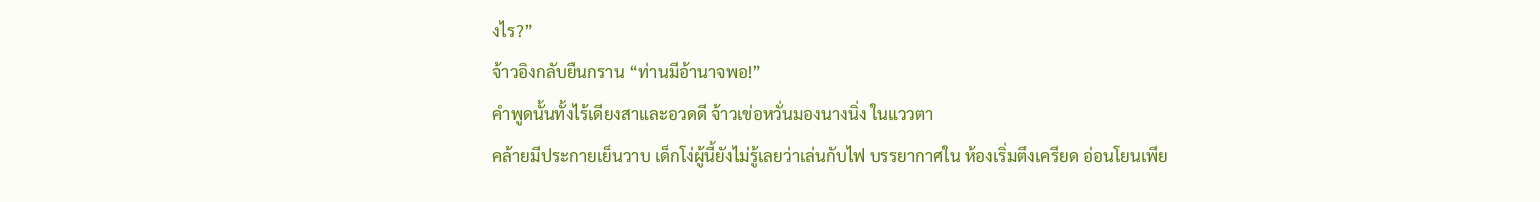งไร?”
จ้าวอิงกลับยืนกราน “ท่านมีอ้านาจพอ!”
คําพูดนั้นทั้งไร้เดียงสาและอวดดี จ้าวเข่อหวั่นมองนางนิ่ง ในแววตา
คล้ายมีประกายเย็นวาบ เด็กโง่ผู้นี้ยังไม่รู้เลยว่าเล่นกับไฟ บรรยากาศใน ห้องเริ่มตึงเครียด อ่อนโยนเพีย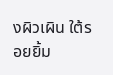งผิวเผิน ใต้รอยยิ้ม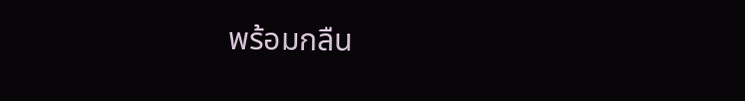พร้อมกลืน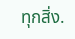ทุกสิ่ง.